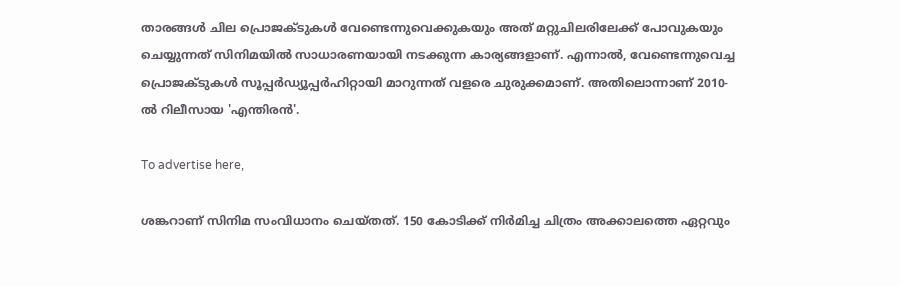താരങ്ങൾ ചില പ്രൊജക്ടുകൾ വേണ്ടെന്നുവെക്കുകയും അത് മറ്റുചിലരിലേക്ക് പോവുകയും ചെയ്യുന്നത് സിനിമയിൽ സാധാരണയായി നടക്കുന്ന കാര്യങ്ങളാണ്. എന്നാൽ, വേണ്ടെന്നുവെച്ച പ്രൊജക്ടുകൾ സൂപ്പർഡ്യൂപ്പർഹിറ്റായി മാറുന്നത് വളരെ ചുരുക്കമാണ്. അതിലൊന്നാണ് 2010-ൽ റിലീസായ 'എന്തിരൻ'.

To advertise here,

ശങ്കറാണ് സിനിമ സംവിധാനം ചെയ്തത്. 150 കോടിക്ക് നിർമിച്ച ചിത്രം അക്കാലത്തെ ഏറ്റവും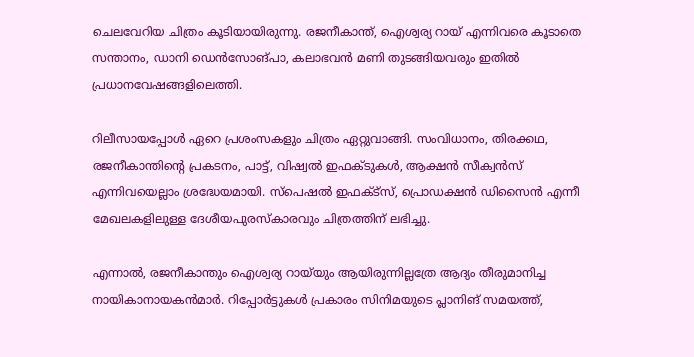ചെലവേറിയ ചിത്രം കൂടിയായിരുന്നു. രജനീകാന്ത്, ഐശ്വര്യ റായ് എന്നിവരെ കൂടാതെ സന്താനം, ഡാനി ഡെൻസോങ്പാ, കലാഭവൻ മണി തുടങ്ങിയവരും ഇതിൽ പ്രധാനവേഷങ്ങളിലെത്തി.

റിലീസായപ്പോൾ ഏറെ പ്രശംസകളും ചിത്രം ഏറ്റുവാങ്ങി. സംവിധാനം, തിരക്കഥ, രജനീകാന്തിന്റെ പ്രകടനം, പാട്ട്, വിഷ്വൽ ഇഫക്ടുകൾ, ആക്ഷൻ സീക്വൻസ് എന്നിവയെല്ലാം ശ്രദ്ധേയമായി. സ്‌പെഷൽ ഇഫക്ട്‌സ്, പ്രൊഡക്ഷൻ ഡിസൈൻ എന്നീ മേഖലകളിലുള്ള ദേശീയപുരസ്‌കാരവും ചിത്രത്തിന് ലഭിച്ചു.

എന്നാൽ, രജനീകാന്തും ഐശ്വര്യ റായ്‌യും ആയിരുന്നില്ലത്രേ ആദ്യം തീരുമാനിച്ച നായികാനായകൻമാർ. റിപ്പോർട്ടുകൾ പ്രകാരം സിനിമയുടെ പ്ലാനിങ് സമയത്ത്,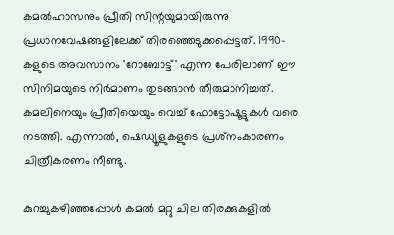കമൽഹാസനും പ്രീതി സിന്റയുമായിരുന്നു പ്രധാനവേഷങ്ങളിലേക്ക് തിരഞ്ഞെടുക്കപ്പെട്ടത്. 1990-കളുടെ അവസാനം 'റോബോട്ട്' എന്ന പേരിലാണ് ഈ സിനിമയുടെ നിർമാണം തുടങ്ങാൻ തീരുമാനിച്ചത്. കമലിനെയും പ്രീതിയെയും വെച്ച് ഫോട്ടോഷൂട്ടുകൾ വരെ നടത്തി. എന്നാൽ, ഷെഡ്യൂളുകളുടെ പ്രശ്‌നംകാരണം ചിത്രീകരണം നീണ്ടു.

കുറച്ചുകഴിഞ്ഞപ്പോൾ കമൽ മറ്റു ചില തിരക്കുകളിൽ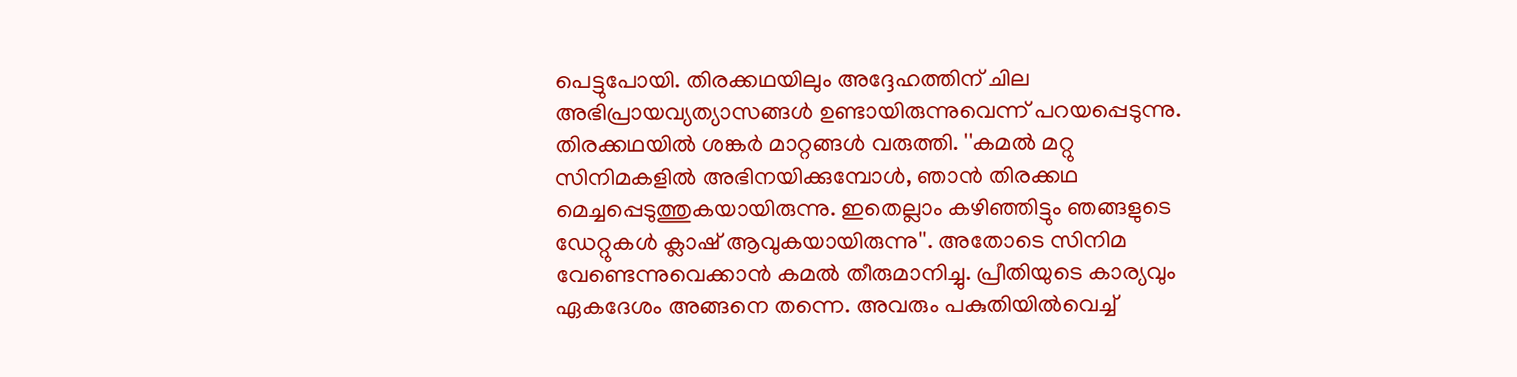പെട്ടുപോയി. തിരക്കഥയിലും അദ്ദേഹത്തിന് ചില അഭിപ്രായവ്യത്യാസങ്ങൾ ഉണ്ടായിരുന്നുവെന്ന് പറയപ്പെടുന്നു. തിരക്കഥയിൽ ശങ്കർ മാറ്റങ്ങൾ വരുത്തി. ''കമൽ മറ്റു സിനിമകളിൽ അഭിനയിക്കുമ്പോൾ, ഞാൻ തിരക്കഥ മെച്ചപ്പെടുത്തുകയായിരുന്നു. ഇതെല്ലാം കഴിഞ്ഞിട്ടും ഞങ്ങളുടെ ഡേറ്റുകൾ ക്ലാഷ് ആവുകയായിരുന്നു''. അതോടെ സിനിമ വേണ്ടെന്നുവെക്കാൻ കമൽ തീരുമാനിച്ചു. പ്രീതിയുടെ കാര്യവും ഏകദേശം അങ്ങനെ തന്നെ. അവരും പകുതിയിൽവെച്ച്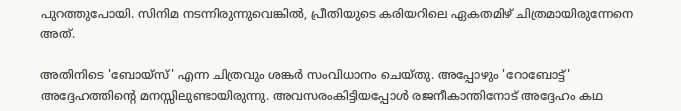പുറത്തുപോയി. സിനിമ നടന്നിരുന്നുവെങ്കിൽ, പ്രീതിയുടെ കരിയറിലെ ഏകതമിഴ് ചിത്രമായിരുന്നേനെ അത്.

അതിനിടെ 'ബോയ്‌സ്' എന്ന ചിത്രവും ശങ്കർ സംവിധാനം ചെയ്തു. അപ്പോഴും 'റോബോട്ട്' അദ്ദേഹത്തിന്റെ മനസ്സിലുണ്ടായിരുന്നു. അവസരംകിട്ടിയപ്പോൾ രജനീകാന്തിനോട് അദ്ദേഹം കഥ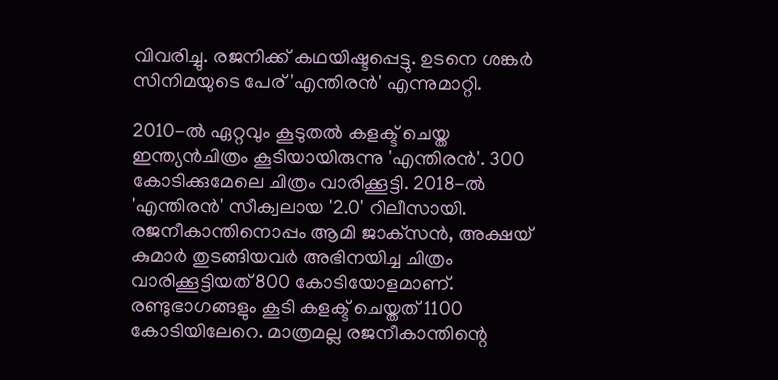വിവരിച്ചു. രജനിക്ക് കഥയിഷ്ടപ്പെട്ടു. ഉടനെ ശങ്കർ സിനിമയുടെ പേര് 'എന്തിരൻ' എന്നുമാറ്റി.

2010-ൽ ഏറ്റവും കൂടുതൽ കളക്ട് ചെയ്ത ഇന്ത്യൻചിത്രം കൂടിയായിരുന്നു 'എന്തിരൻ'. 300 കോടിക്കുമേലെ ചിത്രം വാരിക്കൂട്ടി. 2018-ൽ 'എന്തിരൻ' സീക്വലായ '2.0' റിലീസായി. രജനീകാന്തിനൊപ്പം ആമി ജാക്‌സൻ, അക്ഷയ് കുമാർ തുടങ്ങിയവർ അഭിനയിച്ച ചിത്രം വാരിക്കൂട്ടിയത് 800 കോടിയോളമാണ്. രണ്ടുഭാഗങ്ങളും കൂടി കളക്ട് ചെയ്തത് 1100 കോടിയിലേറെ. മാത്രമല്ല രജനീകാന്തിന്റെ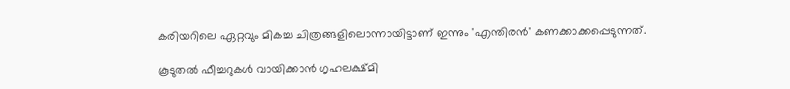കരിയറിലെ ഏറ്റവും മികച്ച ചിത്രങ്ങളിലൊന്നായിട്ടാണ് ഇന്നും 'എന്തിരൻ' കണക്കാക്കപ്പെടുന്നത്.

കൂടുതൽ ഫീച്ചറുകൾ വായിക്കാൻ ഗൃഹലക്ഷ്മി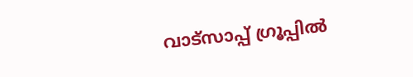വാട്സാപ്പ് ഗ്രൂപ്പിൽ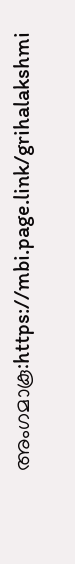അംഗമാകൂ:https://mbi.page.link/grihalakshmi